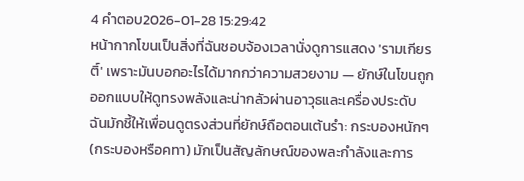4 คำตอบ2026-01-28 15:29:42
หน้ากากโขนเป็นสิ่งที่ฉันชอบจ้องเวลานั่งดูการแสดง 'รามเกียรติ์' เพราะมันบอกอะไรได้มากกว่าความสวยงาม — ยักษ์ในโขนถูกออกแบบให้ดูทรงพลังและน่ากลัวผ่านอาวุธและเครื่องประดับ
ฉันมักชี้ให้เพื่อนดูตรงส่วนที่ยักษ์ถือตอนเต้นรำ: กระบองหนักๆ (กระบองหรือคทา) มักเป็นสัญลักษณ์ของพละกำลังและการ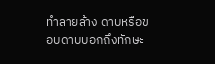ทำลายล้าง ดาบหรือขอบดาบบอกถึงทักษะ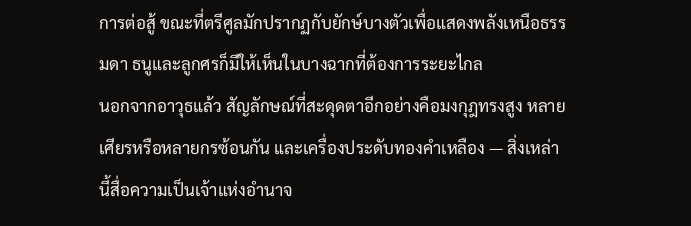การต่อสู้ ขณะที่ตรีศูลมักปรากฏกับยักษ์บางตัวเพื่อแสดงพลังเหนือธรรมดา ธนูและลูกศรก็มีให้เห็นในบางฉากที่ต้องการระยะไกล
นอกจากอาวุธแล้ว สัญลักษณ์ที่สะดุดตาอีกอย่างคือมงกุฎทรงสูง หลายเศียรหรือหลายกรซ้อนกัน และเครื่องประดับทองคำเหลือง — สิ่งเหล่านี้สื่อความเป็นเจ้าแห่งอำนาจ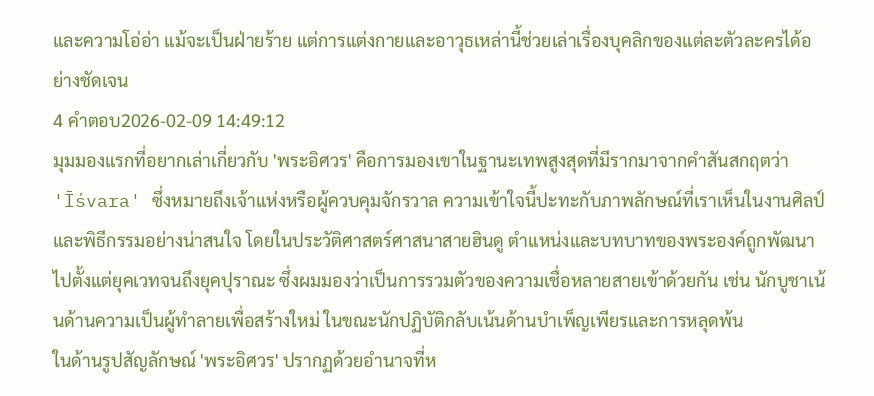และความโอ่อ่า แม้จะเป็นฝ่ายร้าย แต่การแต่งกายและอาวุธเหล่านี้ช่วยเล่าเรื่องบุคลิกของแต่ละตัวละครได้อย่างชัดเจน
4 คำตอบ2026-02-09 14:49:12
มุมมองแรกที่อยากเล่าเกี่ยวกับ 'พระอิศวร' คือการมองเขาในฐานะเทพสูงสุดที่มีรากมาจากคำสันสกฤตว่า 'Īśvara' ซึ่งหมายถึงเจ้าแห่งหรือผู้ควบคุมจักรวาล ความเข้าใจนี้ปะทะกับภาพลักษณ์ที่เราเห็นในงานศิลป์และพิธีกรรมอย่างน่าสนใจ โดยในประวัติศาสตร์ศาสนาสายฮินดู ตำแหน่งและบทบาทของพระองค์ถูกพัฒนาไปตั้งแต่ยุคเวทจนถึงยุคปุราณะ ซึ่งผมมองว่าเป็นการรวมตัวของความเชื่อหลายสายเข้าด้วยกัน เช่น นักบูชาเน้นด้านความเป็นผู้ทำลายเพื่อสร้างใหม่ ในขณะนักปฏิบัติกลับเน้นด้านบำเพ็ญเพียรและการหลุดพ้น
ในด้านรูปสัญลักษณ์ 'พระอิศวร' ปรากฏด้วยอำนาจที่ห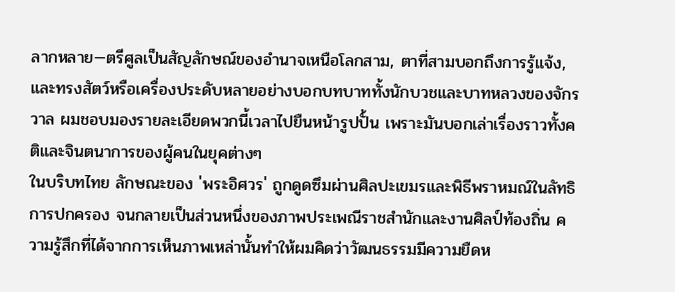ลากหลาย—ตรีศูลเป็นสัญลักษณ์ของอำนาจเหนือโลกสาม, ตาที่สามบอกถึงการรู้แจ้ง, และทรงสัตว์หรือเครื่องประดับหลายอย่างบอกบทบาททั้งนักบวชและบาทหลวงของจักรวาล ผมชอบมองรายละเอียดพวกนี้เวลาไปยืนหน้ารูปปั้น เพราะมันบอกเล่าเรื่องราวทั้งคติและจินตนาการของผู้คนในยุคต่างๆ
ในบริบทไทย ลักษณะของ 'พระอิศวร' ถูกดูดซึมผ่านศิลปะเขมรและพิธีพราหมณ์ในลัทธิการปกครอง จนกลายเป็นส่วนหนึ่งของภาพประเพณีราชสำนักและงานศิลป์ท้องถิ่น ความรู้สึกที่ได้จากการเห็นภาพเหล่านั้นทำให้ผมคิดว่าวัฒนธรรมมีความยืดห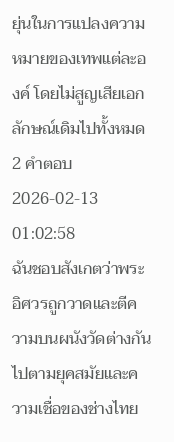ยุ่นในการแปลงความหมายของเทพแต่ละองค์ โดยไม่สูญเสียเอกลักษณ์เดิมไปทั้งหมด
2 คำตอบ2026-02-13 01:02:58
ฉันชอบสังเกตว่าพระอิศวรถูกวาดและตีความบนผนังวัดต่างกันไปตามยุคสมัยและความเชื่อของช่างไทย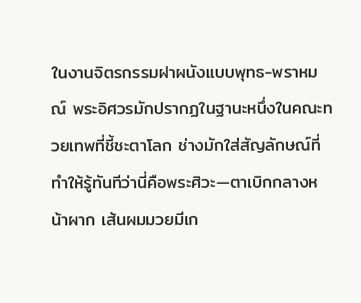ในงานจิตรกรรมฝาผนังแบบพุทธ-พราหมณ์ พระอิศวรมักปรากฏในฐานะหนึ่งในคณะทวยเทพที่ชี้ชะตาโลก ช่างมักใส่สัญลักษณ์ที่ทำให้รู้ทันทีว่านี่คือพระศิวะ—ตาเบิกกลางหน้าผาก เส้นผมมวยมีเก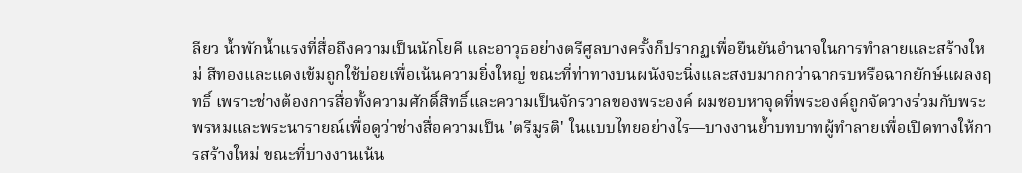ลียว น้ำพักน้ำแรงที่สื่อถึงความเป็นนักโยคี และอาวุธอย่างตรีศูลบางครั้งก็ปรากฏเพื่อยืนยันอำนาจในการทำลายและสร้างใหม่ สีทองและแดงเข้มถูกใช้บ่อยเพื่อเน้นความยิ่งใหญ่ ขณะที่ท่าทางบนผนังจะนิ่งและสงบมากกว่าฉากรบหรือฉากยักษ์แผลงฤทธิ์ เพราะช่างต้องการสื่อทั้งความศักดิ์สิทธิ์และความเป็นจักรวาลของพระองค์ ผมชอบหาจุดที่พระองค์ถูกจัดวางร่วมกับพระพรหมและพระนารายณ์เพื่อดูว่าช่างสื่อความเป็น 'ตรีมูรติ' ในแบบไทยอย่างไร—บางงานย้ำบทบาทผู้ทำลายเพื่อเปิดทางให้การสร้างใหม่ ขณะที่บางงานเน้น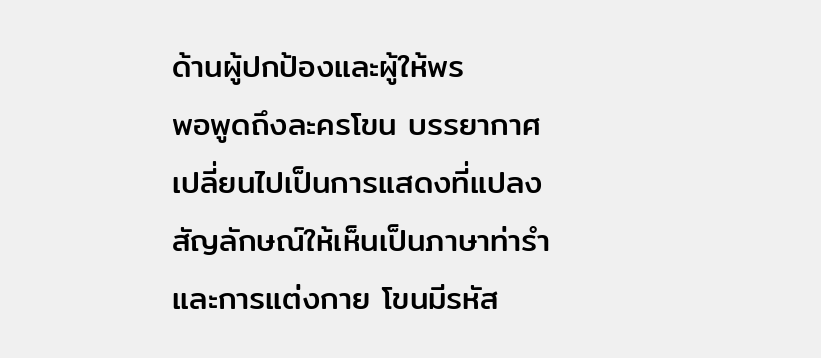ด้านผู้ปกป้องและผู้ให้พร
พอพูดถึงละครโขน บรรยากาศเปลี่ยนไปเป็นการแสดงที่แปลงสัญลักษณ์ให้เห็นเป็นภาษาท่ารำและการแต่งกาย โขนมีรหัส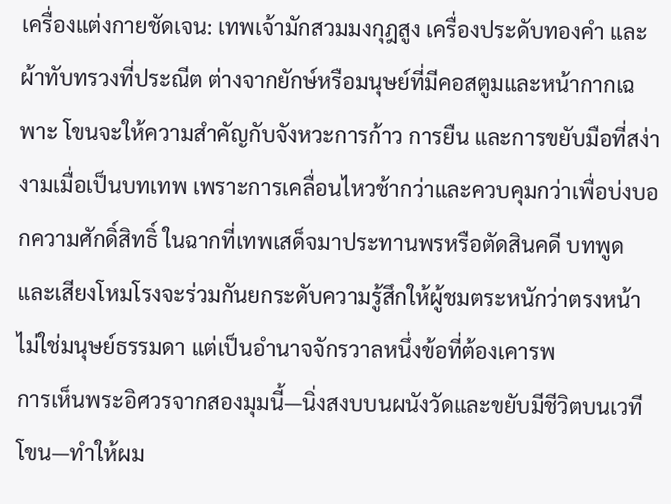เครื่องแต่งกายชัดเจน: เทพเจ้ามักสวมมงกุฎสูง เครื่องประดับทองคำ และผ้าทับทรวงที่ประณีต ต่างจากยักษ์หรือมนุษย์ที่มีคอสตูมและหน้ากากเฉพาะ โขนจะให้ความสำคัญกับจังหวะการก้าว การยืน และการขยับมือที่สง่างามเมื่อเป็นบทเทพ เพราะการเคลื่อนไหวช้ากว่าและควบคุมกว่าเพื่อบ่งบอกความศักดิ์สิทธิ์ ในฉากที่เทพเสด็จมาประทานพรหรือตัดสินคดี บทพูดและเสียงโหมโรงจะร่วมกันยกระดับความรู้สึกให้ผู้ชมตระหนักว่าตรงหน้าไม่ใช่มนุษย์ธรรมดา แต่เป็นอำนาจจักรวาลหนึ่งข้อที่ต้องเคารพ
การเห็นพระอิศวรจากสองมุมนี้—นิ่งสงบบนผนังวัดและขยับมีชีวิตบนเวทีโขน—ทำให้ผม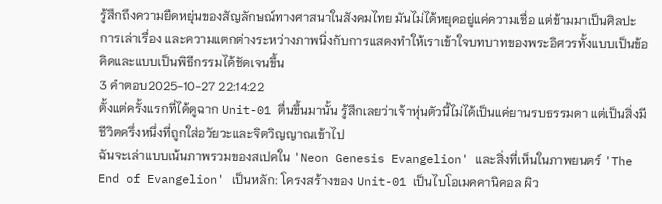รู้สึกถึงความยืดหยุ่นของสัญลักษณ์ทางศาสนาในสังคมไทย มันไม่ได้หยุดอยู่แค่ความเชื่อ แต่ข้ามมาเป็นศิลปะการเล่าเรื่อง และความแตกต่างระหว่างภาพนิ่งกับการแสดงทำให้เราเข้าใจบทบาทของพระอิศวรทั้งแบบเป็นข้อคิดและแบบเป็นพิธีกรรมได้ชัดเจนขึ้น
3 คำตอบ2025-10-27 22:14:22
ตั้งแต่ครั้งแรกที่ได้ดูฉาก Unit-01 ตื่นขึ้นมานั้น รู้สึกเลยว่าเจ้าหุ่นตัวนี้ไม่ได้เป็นแค่ยานรบธรรมดา แต่เป็นสิ่งมีชีวิตครึ่งหนึ่งที่ถูกใส่อวัยวะและจิตวิญญาณเข้าไป
ฉันจะเล่าแบบเน้นภาพรวมของสเปคใน 'Neon Genesis Evangelion' และสิ่งที่เห็นในภาพยนตร์ 'The End of Evangelion' เป็นหลัก: โครงสร้างของ Unit-01 เป็นไบโอเมคคานิคอล ผิว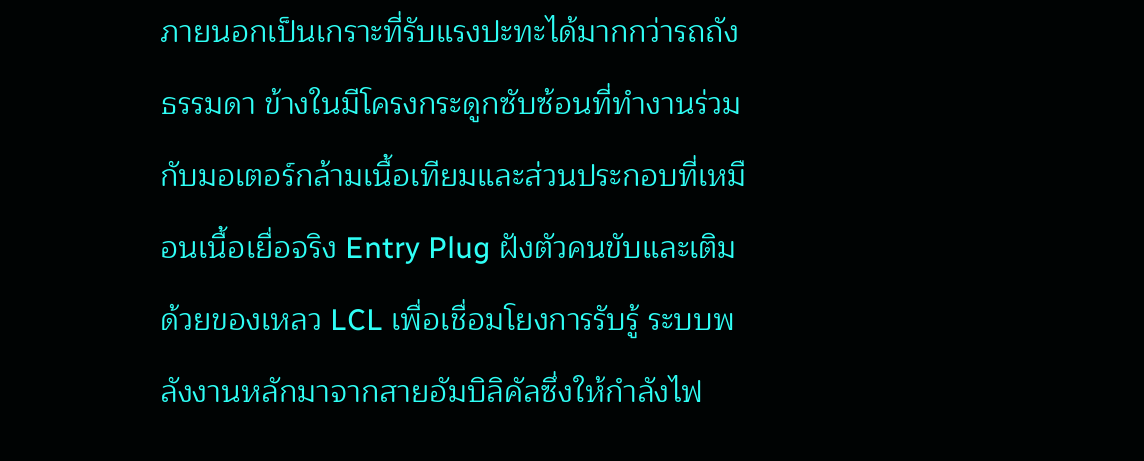ภายนอกเป็นเกราะที่รับแรงปะทะได้มากกว่ารถถังธรรมดา ข้างในมีโครงกระดูกซับซ้อนที่ทำงานร่วมกับมอเตอร์กล้ามเนื้อเทียมและส่วนประกอบที่เหมือนเนื้อเยื่อจริง Entry Plug ฝังตัวคนขับและเติมด้วยของเหลว LCL เพื่อเชื่อมโยงการรับรู้ ระบบพลังงานหลักมาจากสายอัมบิลิคัลซึ่งให้กำลังไฟ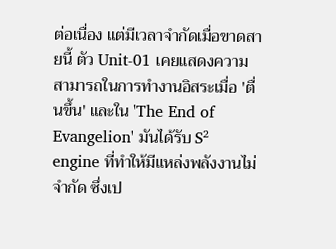ต่อเนื่อง แต่มีเวลาจำกัดเมื่อขาดสายนี้ ตัว Unit-01 เคยแสดงความสามารถในการทำงานอิสระเมื่อ 'ตื่นขึ้น' และใน 'The End of Evangelion' มันได้รับ S² engine ที่ทำให้มีแหล่งพลังงานไม่จำกัด ซึ่งเป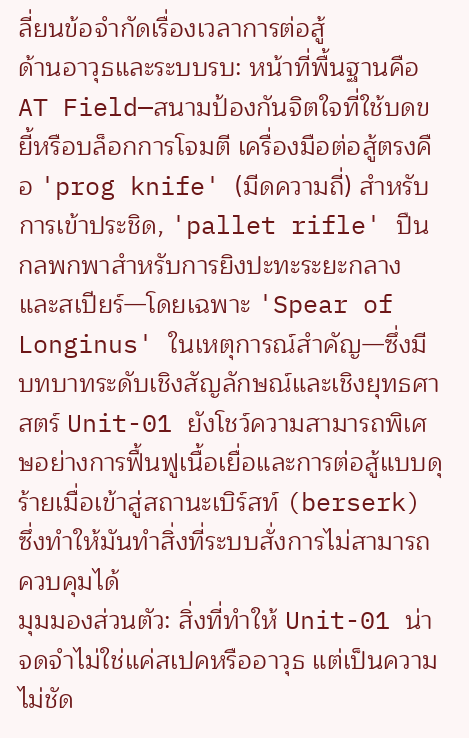ลี่ยนข้อจำกัดเรื่องเวลาการต่อสู้
ด้านอาวุธและระบบรบ: หน้าที่พื้นฐานคือ AT Field—สนามป้องกันจิตใจที่ใช้บดขยี้หรือบล็อกการโจมตี เครื่องมือต่อสู้ตรงคือ 'prog knife' (มีดความถี่) สำหรับการเข้าประชิด, 'pallet rifle' ปืนกลพกพาสำหรับการยิงปะทะระยะกลาง และสเปียร์—โดยเฉพาะ 'Spear of Longinus' ในเหตุการณ์สำคัญ—ซึ่งมีบทบาทระดับเชิงสัญลักษณ์และเชิงยุทธศาสตร์ Unit-01 ยังโชว์ความสามารถพิเศษอย่างการฟื้นฟูเนื้อเยื่อและการต่อสู้แบบดุร้ายเมื่อเข้าสู่สถานะเบิร์สท์ (berserk) ซึ่งทำให้มันทำสิ่งที่ระบบสั่งการไม่สามารถควบคุมได้
มุมมองส่วนตัว: สิ่งที่ทำให้ Unit-01 น่าจดจำไม่ใช่แค่สเปคหรืออาวุธ แต่เป็นความไม่ชัด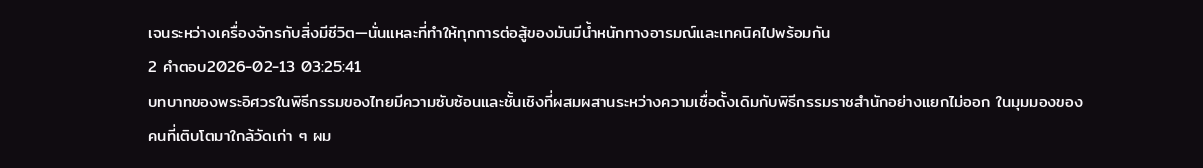เจนระหว่างเครื่องจักรกับสิ่งมีชีวิต—นั่นแหละที่ทำให้ทุกการต่อสู้ของมันมีน้ำหนักทางอารมณ์และเทคนิคไปพร้อมกัน
2 คำตอบ2026-02-13 03:25:41
บทบาทของพระอิศวรในพิธีกรรมของไทยมีความซับซ้อนและชั้นเชิงที่ผสมผสานระหว่างความเชื่อดั้งเดิมกับพิธีกรรมราชสำนักอย่างแยกไม่ออก ในมุมมองของคนที่เติบโตมาใกล้วัดเก่า ๆ ผม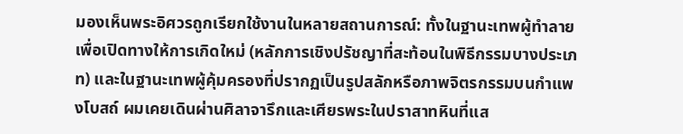มองเห็นพระอิศวรถูกเรียกใช้งานในหลายสถานการณ์: ทั้งในฐานะเทพผู้ทำลายเพื่อเปิดทางให้การเกิดใหม่ (หลักการเชิงปรัชญาที่สะท้อนในพิธีกรรมบางประเภท) และในฐานะเทพผู้คุ้มครองที่ปรากฏเป็นรูปสลักหรือภาพจิตรกรรมบนกำแพงโบสถ์ ผมเคยเดินผ่านศิลาจารึกและเศียรพระในปราสาทหินที่แส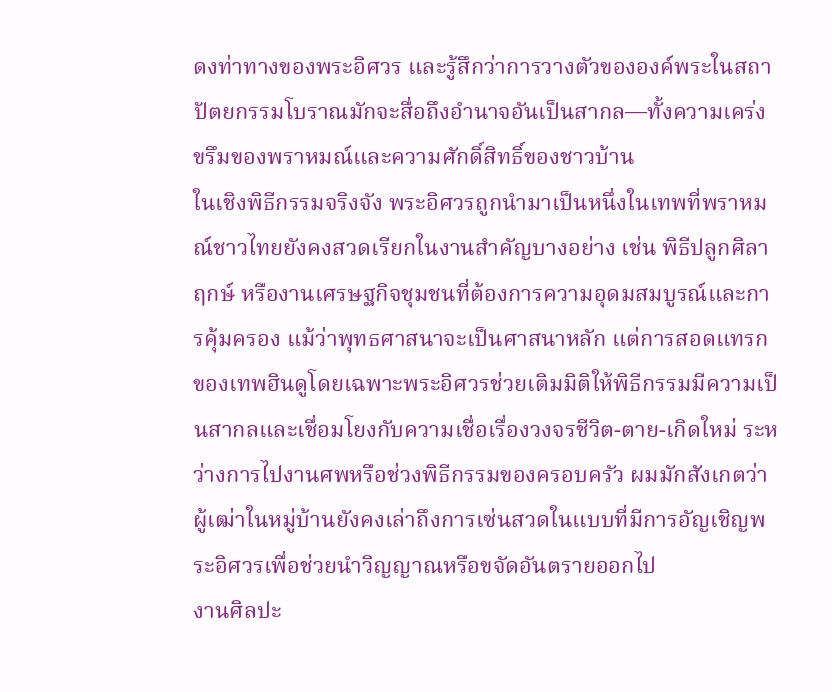ดงท่าทางของพระอิศวร และรู้สึกว่าการวางตัวขององค์พระในสถาปัตยกรรมโบราณมักจะสื่อถึงอำนาจอันเป็นสากล—ทั้งความเคร่งขรึมของพราหมณ์และความศักดิ์สิทธิ์ของชาวบ้าน
ในเชิงพิธีกรรมจริงจัง พระอิศวรถูกนำมาเป็นหนึ่งในเทพที่พราหมณ์ชาวไทยยังคงสวดเรียกในงานสำคัญบางอย่าง เช่น พิธีปลูกศิลาฤกษ์ หรืองานเศรษฐกิจชุมชนที่ต้องการความอุดมสมบูรณ์และการคุ้มครอง แม้ว่าพุทธศาสนาจะเป็นศาสนาหลัก แต่การสอดแทรกของเทพฮินดูโดยเฉพาะพระอิศวรช่วยเติมมิติให้พิธีกรรมมีความเป็นสากลและเชื่อมโยงกับความเชื่อเรื่องวงจรชีวิต-ตาย-เกิดใหม่ ระหว่างการไปงานศพหรือช่วงพิธีกรรมของครอบครัว ผมมักสังเกตว่าผู้เฒ่าในหมู่บ้านยังคงเล่าถึงการเซ่นสวดในแบบที่มีการอัญเชิญพระอิศวรเพื่อช่วยนำวิญญาณหรือขจัดอันตรายออกไป
งานศิลปะ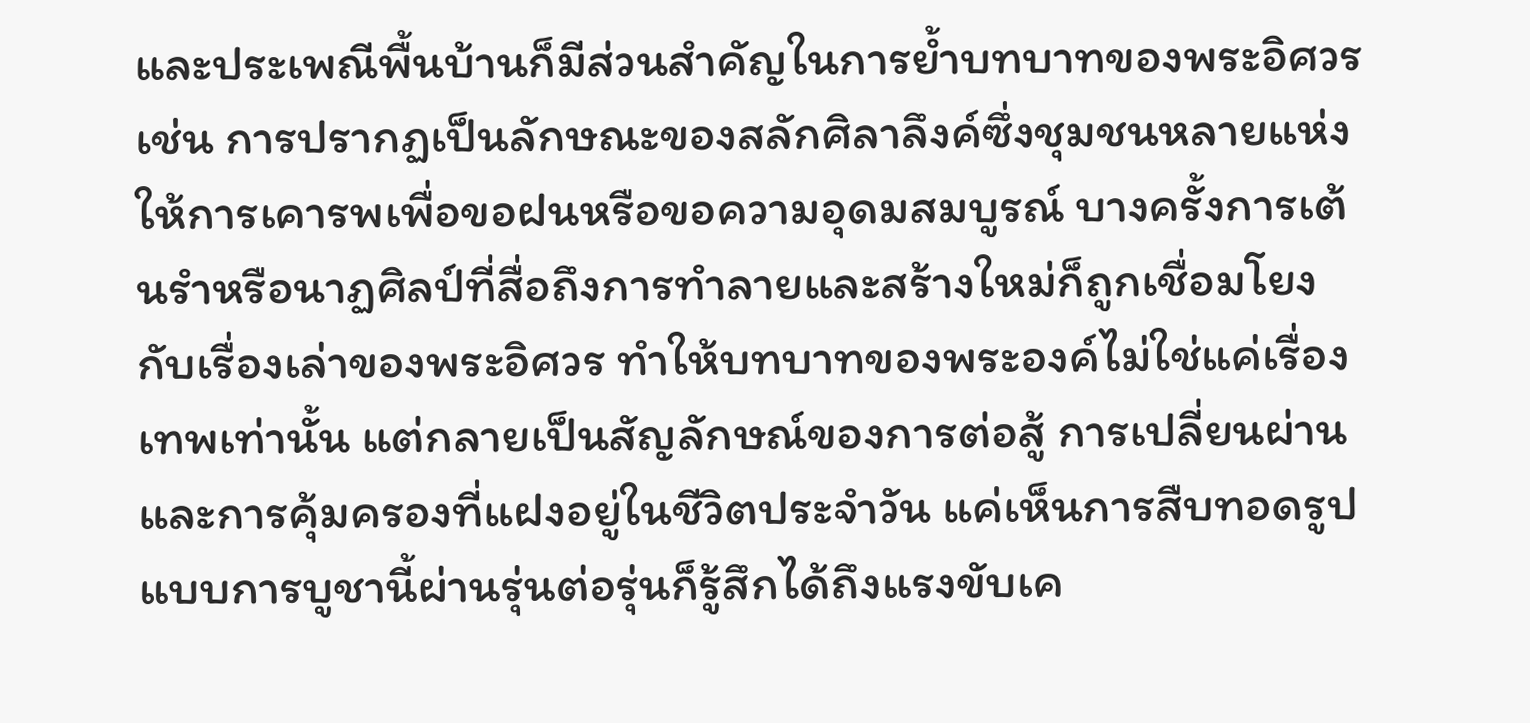และประเพณีพื้นบ้านก็มีส่วนสำคัญในการย้ำบทบาทของพระอิศวร เช่น การปรากฏเป็นลักษณะของสลักศิลาลึงค์ซึ่งชุมชนหลายแห่งให้การเคารพเพื่อขอฝนหรือขอความอุดมสมบูรณ์ บางครั้งการเต้นรำหรือนาฏศิลป์ที่สื่อถึงการทำลายและสร้างใหม่ก็ถูกเชื่อมโยงกับเรื่องเล่าของพระอิศวร ทำให้บทบาทของพระองค์ไม่ใช่แค่เรื่องเทพเท่านั้น แต่กลายเป็นสัญลักษณ์ของการต่อสู้ การเปลี่ยนผ่าน และการคุ้มครองที่แฝงอยู่ในชีวิตประจำวัน แค่เห็นการสืบทอดรูปแบบการบูชานี้ผ่านรุ่นต่อรุ่นก็รู้สึกได้ถึงแรงขับเค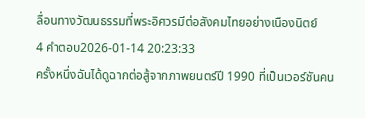ลื่อนทางวัฒนธรรมที่พระอิศวรมีต่อสังคมไทยอย่างเนืองนิตย์
4 คำตอบ2026-01-14 20:23:33
ครั้งหนึ่งฉันได้ดูฉากต่อสู้จากภาพยนตร์ปี 1990 ที่เป็นเวอร์ชันคน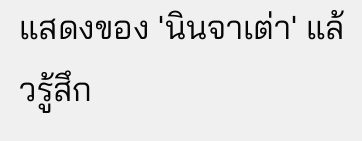แสดงของ 'นินจาเต่า' แล้วรู้สึก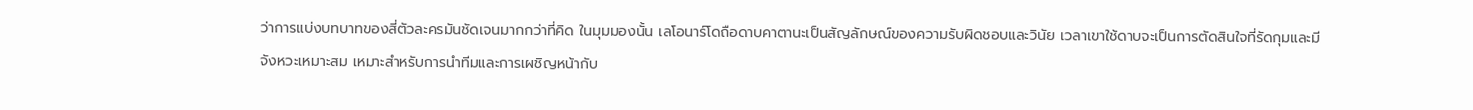ว่าการแบ่งบทบาทของสี่ตัวละครมันชัดเจนมากกว่าที่คิด ในมุมมองนั้น เลโอนาร์โดถือดาบคาตานะเป็นสัญลักษณ์ของความรับผิดชอบและวินัย เวลาเขาใช้ดาบจะเป็นการตัดสินใจที่รัดกุมและมีจังหวะเหมาะสม เหมาะสำหรับการนำทีมและการเผชิญหน้ากับ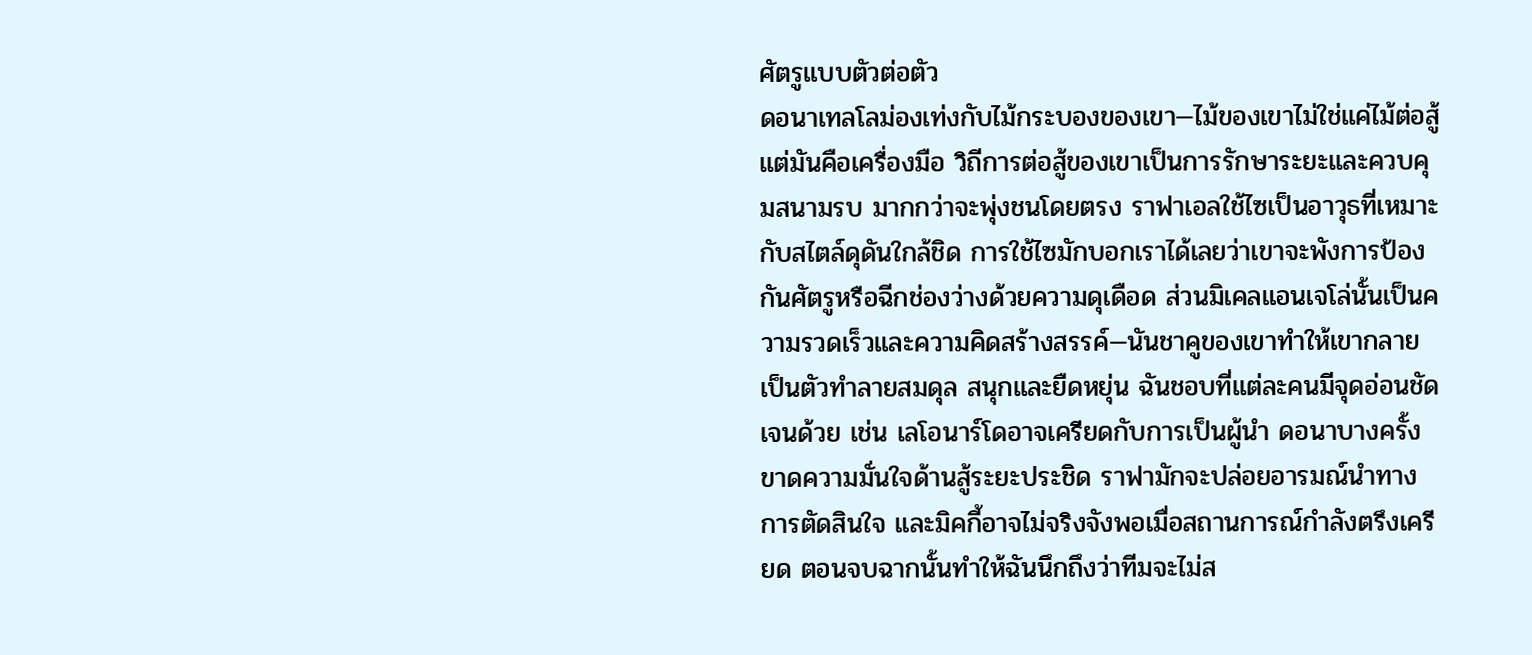ศัตรูแบบตัวต่อตัว
ดอนาเทลโลม่องเท่งกับไม้กระบองของเขา—ไม้ของเขาไม่ใช่แค่ไม้ต่อสู้ แต่มันคือเครื่องมือ วิถีการต่อสู้ของเขาเป็นการรักษาระยะและควบคุมสนามรบ มากกว่าจะพุ่งชนโดยตรง ราฟาเอลใช้ไซเป็นอาวุธที่เหมาะกับสไตล์ดุดันใกล้ชิด การใช้ไซมักบอกเราได้เลยว่าเขาจะพังการป้องกันศัตรูหรือฉีกช่องว่างด้วยความดุเดือด ส่วนมิเคลแอนเจโล่นั้นเป็นความรวดเร็วและความคิดสร้างสรรค์—นันชาคูของเขาทำให้เขากลายเป็นตัวทำลายสมดุล สนุกและยืดหยุ่น ฉันชอบที่แต่ละคนมีจุดอ่อนชัดเจนด้วย เช่น เลโอนาร์โดอาจเครียดกับการเป็นผู้นำ ดอนาบางครั้งขาดความมั่นใจด้านสู้ระยะประชิด ราฟามักจะปล่อยอารมณ์นำทางการตัดสินใจ และมิคกี้อาจไม่จริงจังพอเมื่อสถานการณ์กำลังตรึงเครียด ตอนจบฉากนั้นทำให้ฉันนึกถึงว่าทีมจะไม่ส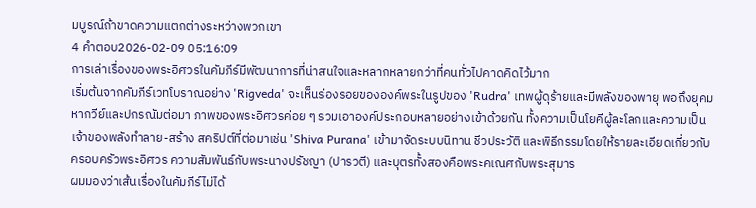มบูรณ์ถ้าขาดความแตกต่างระหว่างพวกเขา
4 คำตอบ2026-02-09 05:16:09
การเล่าเรื่องของพระอิศวรในคัมภีร์มีพัฒนาการที่น่าสนใจและหลากหลายกว่าที่คนทั่วไปคาดคิดไว้มาก
เริ่มต้นจากคัมภีร์เวทโบราณอย่าง 'Rigveda' จะเห็นร่องรอยขององค์พระในรูปของ 'Rudra' เทพผู้ดุร้ายและมีพลังของพายุ พอถึงยุคมหากวีย์และปกรณัมต่อมา ภาพของพระอิศวรค่อย ๆ รวมเอาองค์ประกอบหลายอย่างเข้าด้วยกัน ทั้งความเป็นโยคีผู้ละโลกและความเป็นเจ้าของพลังทำลาย-สร้าง สคริปต์ที่ต่อมาเช่น 'Shiva Purana' เข้ามาจัดระบบนิทาน ชีวประวัติ และพิธีกรรมโดยให้รายละเอียดเกี่ยวกับครอบครัวพระอิศวร ความสัมพันธ์กับพระนางปรัชญา (ปารวตี) และบุตรทั้งสองคือพระคเณศกับพระสุมาร
ผมมองว่าเส้นเรื่องในคัมภีร์ไม่ได้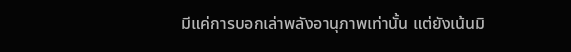มีแค่การบอกเล่าพลังอานุภาพเท่านั้น แต่ยังเน้นมิ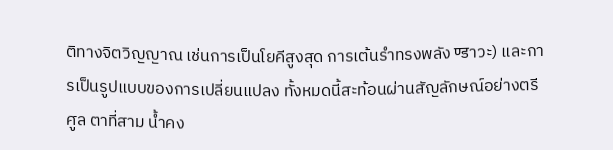ติทางจิตวิญญาณ เช่นการเป็นโยคีสูงสุด การเต้นรำทรงพลัง ण्डาวะ) และการเป็นรูปแบบของการเปลี่ยนแปลง ทั้งหมดนี้สะท้อนผ่านสัญลักษณ์อย่างตรีศูล ตาที่สาม น้ำคง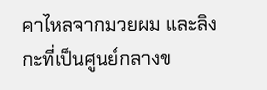คาไหลจากมวยผม และลิงกะที่เป็นศูนย์กลางข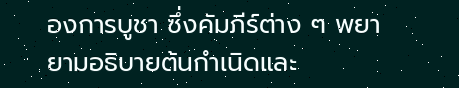องการบูชา ซึ่งคัมภีร์ต่าง ๆ พยายามอธิบายต้นกำเนิดและ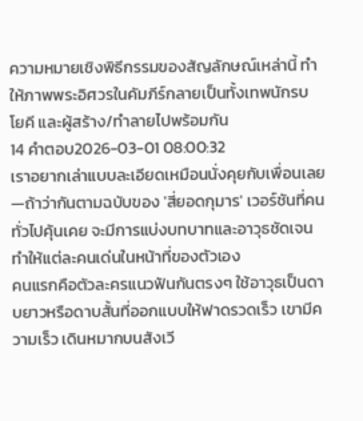ความหมายเชิงพิธีกรรมของสัญลักษณ์เหล่านี้ ทำให้ภาพพระอิศวรในคัมภีร์กลายเป็นทั้งเทพนักรบ โยคี และผู้สร้าง/ทำลายไปพร้อมกัน
14 คำตอบ2026-03-01 08:00:32
เราอยากเล่าแบบละเอียดเหมือนนั่งคุยกับเพื่อนเลย—ถ้าว่ากันตามฉบับของ 'สี่ยอดกุมาร' เวอร์ชันที่คนทั่วไปคุ้นเคย จะมีการแบ่งบทบาทและอาวุธชัดเจน ทำให้แต่ละคนเด่นในหน้าที่ของตัวเอง
คนแรกคือตัวละครแนวฟันกันตรงๆ ใช้อาวุธเป็นดาบยาวหรือดาบสั้นที่ออกแบบให้ฟาดรวดเร็ว เขามีความเร็ว เดินหมากบนสังเวี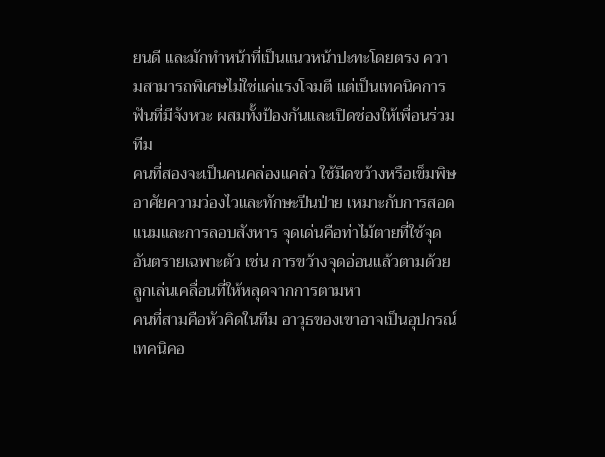ยนดี และมักทำหน้าที่เป็นแนวหน้าปะทะโดยตรง ความสามารถพิเศษไม่ใช่แค่แรงโจมตี แต่เป็นเทคนิคการฟันที่มีจังหวะ ผสมทั้งป้องกันและเปิดช่องให้เพื่อนร่วมทีม
คนที่สองจะเป็นคนคล่องแคล่ว ใช้มีดขว้างหรือเข็มพิษ อาศัยความว่องไวและทักษะปีนป่าย เหมาะกับการสอดแนมและการลอบสังหาร จุดเด่นคือท่าไม้ตายที่ใช้จุดอันตรายเฉพาะตัว เช่น การขว้างจุดอ่อนแล้วตามด้วยลูกเล่นเคลื่อนที่ให้หลุดจากการตามหา
คนที่สามคือหัวคิดในทีม อาวุธของเขาอาจเป็นอุปกรณ์เทคนิคอ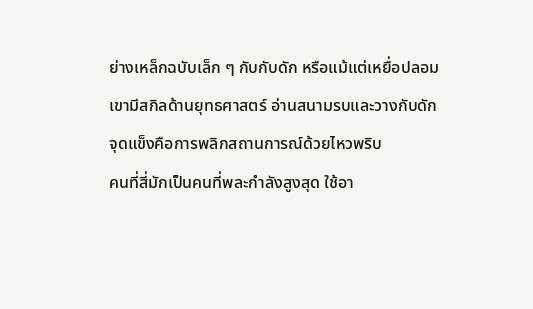ย่างเหล็กฉบับเล็ก ๆ กับกับดัก หรือแม้แต่เหยื่อปลอม เขามีสกิลด้านยุทธศาสตร์ อ่านสนามรบและวางกับดัก จุดแข็งคือการพลิกสถานการณ์ด้วยไหวพริบ
คนที่สี่มักเป็นคนที่พละกำลังสูงสุด ใช้อา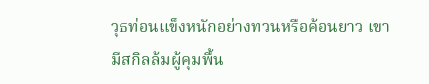วุธท่อนแข็งหนักอย่างทวนหรือค้อนยาว เขามีสกิลล้มผู้คุมพื้น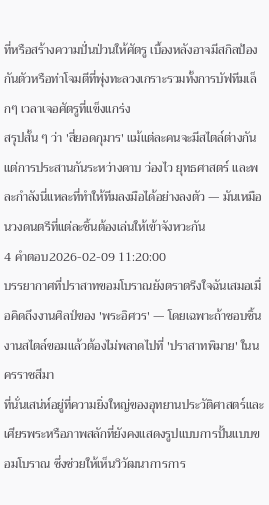ที่หรือสร้างความปั่นป่วนให้ศัตรู เบื้องหลังอาจมีสกิลป้องกันตัวหรือท่าโจมตีที่พุ่งทะลวงเกราะรวมทั้งการบัฟทีมเล็กๆ เวลาเจอศัตรูที่แข็งแกร่ง
สรุปสั้น ๆ ว่า 'สี่ยอดกุมาร' แม้แต่ละคนจะมีสไตล์ต่างกัน แต่การประสานกันระหว่างดาบ ว่องไว ยุทธศาสตร์ และพละกำลังนี่แหละที่ทำให้ทีมลงมือได้อย่างลงตัว — มันเหมือนวงดนตรีที่แต่ละชิ้นต้องเล่นให้เข้าจังหวะกัน
4 คำตอบ2026-02-09 11:20:00
บรรยากาศที่ปราสาทขอมโบราณยังตราตรึงใจฉันเสมอเมื่อคิดถึงงานศิลป์ของ 'พระอิศวร' — โดยเฉพาะถ้าชอบชิ้นงานสไตล์ขอมแล้วต้องไม่พลาดไปที่ 'ปราสาทพิมาย' ในนครราชสีมา
ที่นั่นเสน่ห์อยู่ที่ความยิ่งใหญ่ของอุทยานประวัติศาสตร์และเศียรพระหรือภาพสลักที่ยังคงแสดงรูปแบบการปั้นแบบขอมโบราณ ซึ่งช่วยให้เห็นวิวัฒนาการการ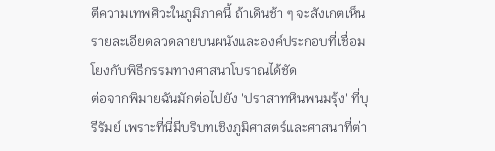ตีความเทพศิวะในภูมิภาคนี้ ถ้าเดินช้า ๆ จะสังเกตเห็นรายละเอียดลวดลายบนผนังและองค์ประกอบที่เชื่อมโยงกับพิธีกรรมทางศาสนาโบราณได้ชัด
ต่อจากพิมายฉันมักต่อไปยัง 'ปราสาทหินพนมรุ้ง' ที่บุรีรัมย์ เพราะที่นี่มีบริบทเชิงภูมิศาสตร์และศาสนาที่ต่า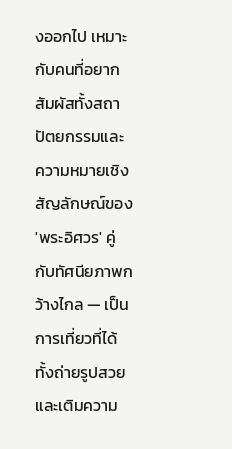งออกไป เหมาะกับคนที่อยากสัมผัสทั้งสถาปัตยกรรมและความหมายเชิงสัญลักษณ์ของ 'พระอิศวร' คู่กับทัศนียภาพกว้างไกล — เป็นการเที่ยวที่ได้ทั้งถ่ายรูปสวยและเติมความ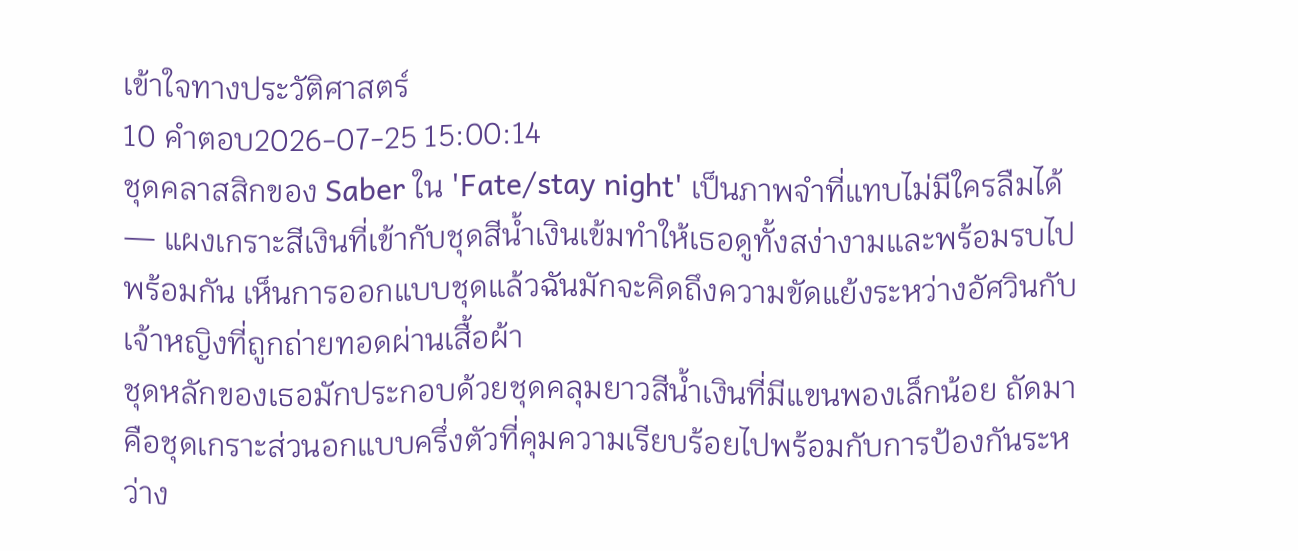เข้าใจทางประวัติศาสตร์
10 คำตอบ2026-07-25 15:00:14
ชุดคลาสสิกของ Saber ใน 'Fate/stay night' เป็นภาพจำที่แทบไม่มีใครลืมได้ — แผงเกราะสีเงินที่เข้ากับชุดสีน้ำเงินเข้มทำให้เธอดูทั้งสง่างามและพร้อมรบไปพร้อมกัน เห็นการออกแบบชุดแล้วฉันมักจะคิดถึงความขัดแย้งระหว่างอัศวินกับเจ้าหญิงที่ถูกถ่ายทอดผ่านเสื้อผ้า
ชุดหลักของเธอมักประกอบด้วยชุดคลุมยาวสีน้ำเงินที่มีแขนพองเล็กน้อย ถัดมาคือชุดเกราะส่วนอกแบบครึ่งตัวที่คุมความเรียบร้อยไปพร้อมกับการป้องกันระหว่าง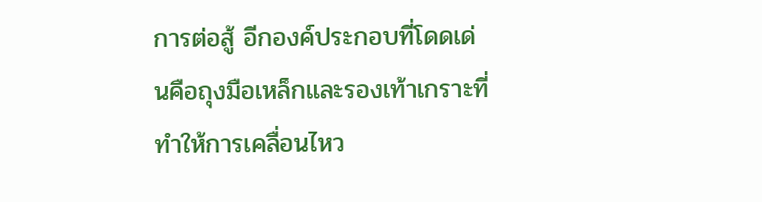การต่อสู้ อีกองค์ประกอบที่โดดเด่นคือถุงมือเหล็กและรองเท้าเกราะที่ทำให้การเคลื่อนไหว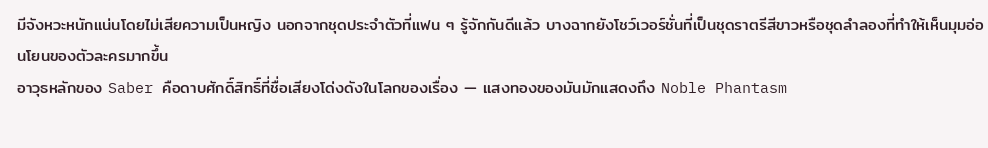มีจังหวะหนักแน่นโดยไม่เสียความเป็นหญิง นอกจากชุดประจำตัวที่แฟน ๆ รู้จักกันดีแล้ว บางฉากยังโชว์เวอร์ชั่นที่เป็นชุดราตรีสีขาวหรือชุดลำลองที่ทำให้เห็นมุมอ่อนโยนของตัวละครมากขึ้น
อาวุธหลักของ Saber คือดาบศักดิ์สิทธิ์ที่ชื่อเสียงโด่งดังในโลกของเรื่อง — แสงทองของมันมักแสดงถึง Noble Phantasm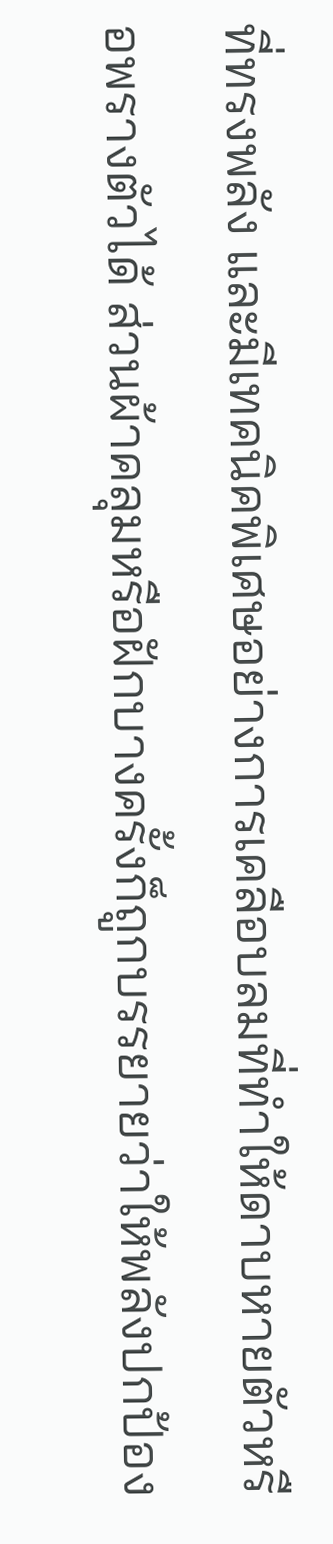ที่ทรงพลัง และมีเทคนิคพิเศษอย่างการเคลือบลมที่ทำให้ดาบหายตัวหรือพรางตัวได้ ส่วนผ้าคลุมหรือฝักบางครั้งก็ถูกบรรยายว่าให้พลังปกป้อง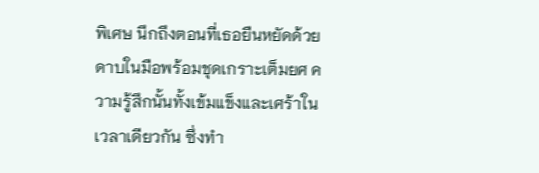พิเศษ นึกถึงตอนที่เธอยืนหยัดด้วยดาบในมือพร้อมชุดเกราะเต็มยศ ความรู้สึกนั้นทั้งเข้มแข็งและเศร้าในเวลาเดียวกัน ซึ่งทำ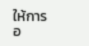ให้การอ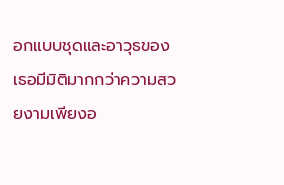อกแบบชุดและอาวุธของเธอมีมิติมากกว่าความสวยงามเพียงอ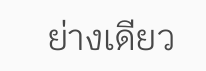ย่างเดียว